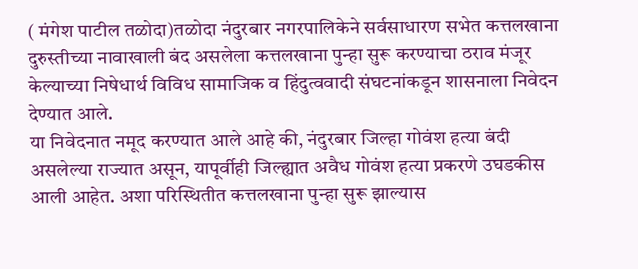( मंगेश पाटील तळोदा)तळोदा नंदुरबार नगरपालिकेने सर्वसाधारण सभेत कत्तलखाना दुरुस्तीच्या नावाखाली बंद असलेला कत्तलखाना पुन्हा सुरू करण्याचा ठराव मंजूर केल्याच्या निषेधार्थ विविध सामाजिक व हिंदुत्ववादी संघटनांकडून शासनाला निवेदन देण्यात आले.
या निवेदनात नमूद करण्यात आले आहे की, नंदुरबार जिल्हा गोवंश हत्या बंदी असलेल्या राज्यात असून, यापूर्वीही जिल्ह्यात अवैध गोवंश हत्या प्रकरणे उघडकीस आली आहेत. अशा परिस्थितीत कत्तलखाना पुन्हा सुरू झाल्यास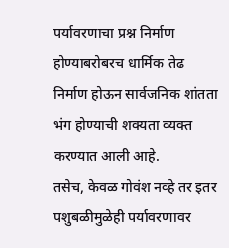पर्यावरणाचा प्रश्न निर्माण होण्याबरोबरच धार्मिक तेढ निर्माण होऊन सार्वजनिक शांतता भंग होण्याची शक्यता व्यक्त करण्यात आली आहे.
तसेच, केवळ गोवंश नव्हे तर इतर पशुबळीमुळेही पर्यावरणावर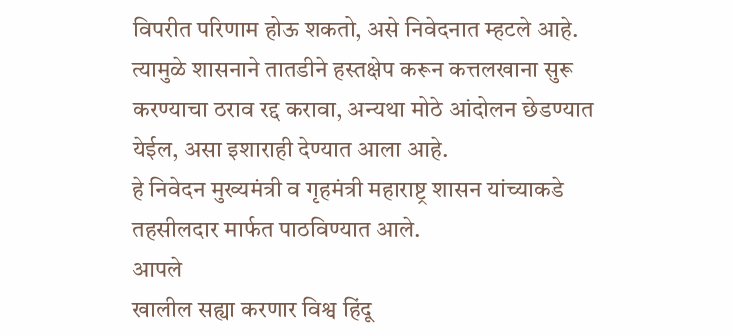विपरीत परिणाम होऊ शकतो, असे निवेदनात म्हटले आहे. त्यामुळे शासनाने तातडीने हस्तक्षेप करून कत्तलखाना सुरू करण्याचा ठराव रद्द करावा, अन्यथा मोठे आंदोलन छेडण्यात येईल, असा इशाराही देण्यात आला आहे.
हे निवेदन मुख्यमंत्री व गृहमंत्री महाराष्ट्र शासन यांच्याकडे तहसीलदार मार्फत पाठविण्यात आले.
आपले
खालील सह्या करणार विश्व हिंदू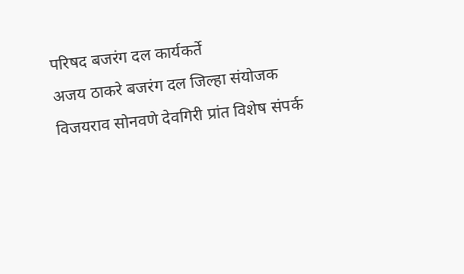परिषद बजरंग दल कार्यकर्ते
अजय ठाकरे बजरंग दल जिल्हा संयोजक
विजयराव सोनवणे देवगिरी प्रांत विशेष संपर्क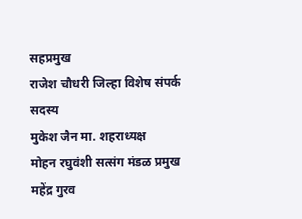सहप्रमुख
राजेश चौधरी जिल्हा विशेष संपर्क सदस्य
मुकेश जैन मा. शहराध्यक्ष
मोहन रघुवंशी सत्संग मंडळ प्रमुख
महेंद्र गुरव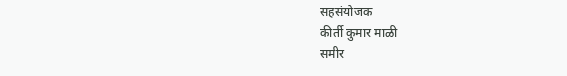सहसंयोजक
कीर्ती कुमार माळी
समीर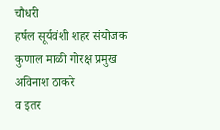चौधरी
हर्षल सूर्यवंशी शहर संयोजक
कुणाल माळी गोरक्ष प्रमुख
अविनाश ठाकरे
व इतर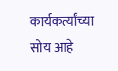कार्यकर्त्यांच्या सोय आहे